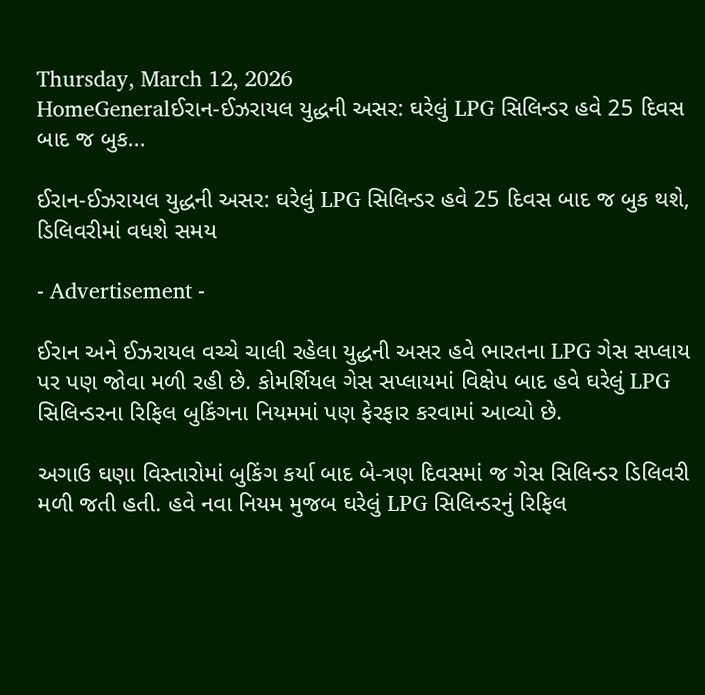Thursday, March 12, 2026
HomeGeneralઈરાન-ઈઝરાયલ યુદ્ધની અસર: ઘરેલું LPG સિલિન્ડર હવે 25 દિવસ બાદ જ બુક...

ઈરાન-ઈઝરાયલ યુદ્ધની અસર: ઘરેલું LPG સિલિન્ડર હવે 25 દિવસ બાદ જ બુક થશે, ડિલિવરીમાં વધશે સમય

- Advertisement -

ઈરાન અને ઈઝરાયલ વચ્ચે ચાલી રહેલા યુદ્ધની અસર હવે ભારતના LPG ગેસ સપ્લાય પર પણ જોવા મળી રહી છે. કોમર્શિયલ ગેસ સપ્લાયમાં વિક્ષેપ બાદ હવે ઘરેલું LPG સિલિન્ડરના રિફિલ બુકિંગના નિયમમાં પણ ફેરફાર કરવામાં આવ્યો છે.

અગાઉ ઘણા વિસ્તારોમાં બુકિંગ કર્યા બાદ બે-ત્રણ દિવસમાં જ ગેસ સિલિન્ડર ડિલિવરી મળી જતી હતી. હવે નવા નિયમ મુજબ ઘરેલું LPG સિલિન્ડરનું રિફિલ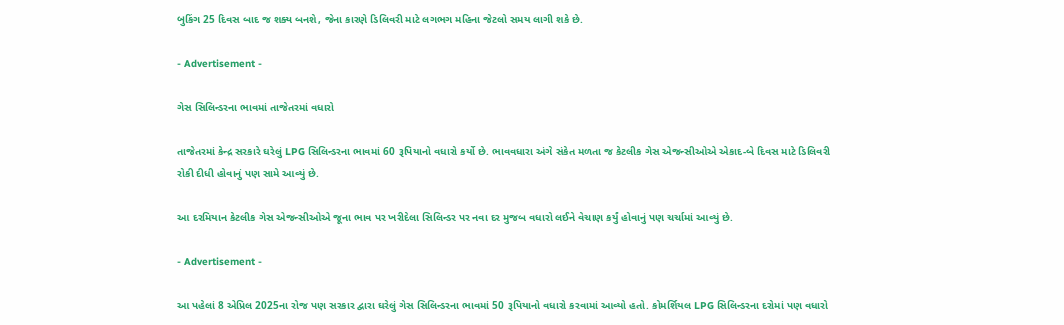બુકિંગ 25 દિવસ બાદ જ શક્ય બનશે, જેના કારણે ડિલિવરી માટે લગભગ મહિના જેટલો સમય લાગી શકે છે.

- Advertisement -

ગેસ સિલિન્ડરના ભાવમાં તાજેતરમાં વધારો

તાજેતરમાં કેન્દ્ર સરકારે ઘરેલું LPG સિલિન્ડરના ભાવમાં 60 રૂપિયાનો વધારો કર્યો છે. ભાવવધારા અંગે સંકેત મળતા જ કેટલીક ગેસ એજન્સીઓએ એકાદ-બે દિવસ માટે ડિલિવરી રોકી દીધી હોવાનું પણ સામે આવ્યું છે.

આ દરમિયાન કેટલીક ગેસ એજન્સીઓએ જૂના ભાવ પર ખરીદેલા સિલિન્ડર પર નવા દર મુજબ વધારો લઈને વેચાણ કર્યું હોવાનું પણ ચર્ચામાં આવ્યું છે.

- Advertisement -

આ પહેલાં 8 એપ્રિલ 2025ના રોજ પણ સરકાર દ્વારા ઘરેલું ગેસ સિલિન્ડરના ભાવમાં 50 રૂપિયાનો વધારો કરવામાં આવ્યો હતો. કોમર્શિયલ LPG સિલિન્ડરના દરોમાં પણ વધારો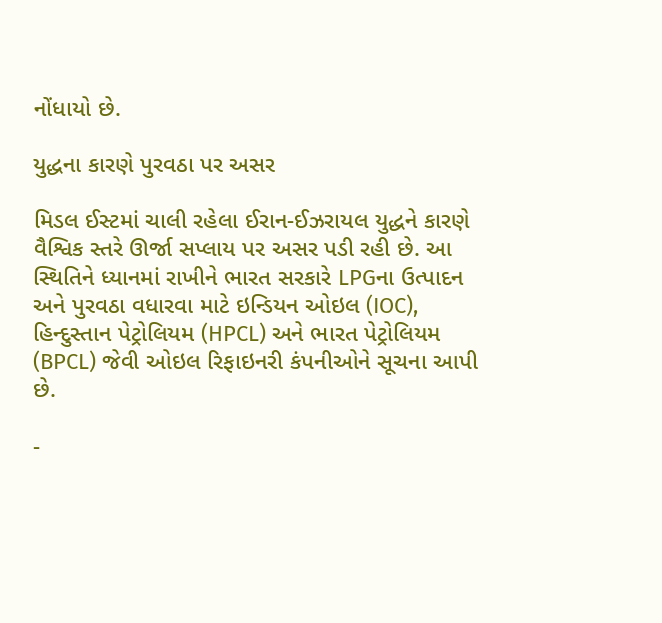નોંધાયો છે.

યુદ્ધના કારણે પુરવઠા પર અસર

મિડલ ઈસ્ટમાં ચાલી રહેલા ઈરાન-ઈઝરાયલ યુદ્ધને કારણે વૈશ્વિક સ્તરે ઊર્જા સપ્લાય પર અસર પડી રહી છે. આ સ્થિતિને ધ્યાનમાં રાખીને ભારત સરકારે LPGના ઉત્પાદન અને પુરવઠા વધારવા માટે ઇન્ડિયન ઓઇલ (IOC), હિન્દુસ્તાન પેટ્રોલિયમ (HPCL) અને ભારત પેટ્રોલિયમ (BPCL) જેવી ઓઇલ રિફાઇનરી કંપનીઓને સૂચના આપી છે.

-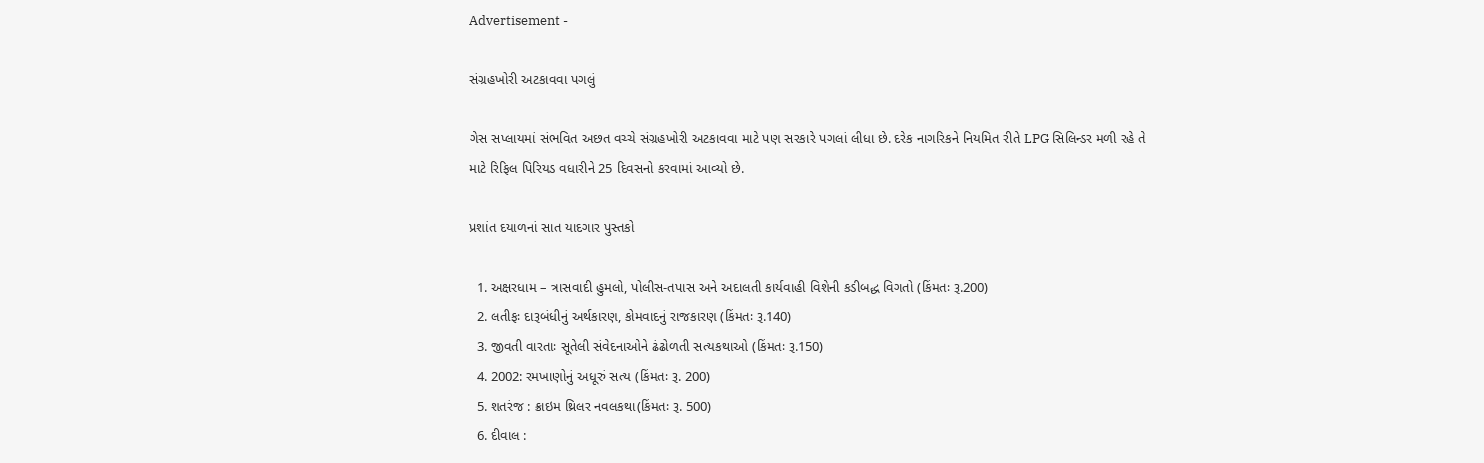Advertisement -

સંગ્રહખોરી અટકાવવા પગલું

ગેસ સપ્લાયમાં સંભવિત અછત વચ્ચે સંગ્રહખોરી અટકાવવા માટે પણ સરકારે પગલાં લીધા છે. દરેક નાગરિકને નિયમિત રીતે LPG સિલિન્ડર મળી રહે તે માટે રિફિલ પિરિયડ વધારીને 25 દિવસનો કરવામાં આવ્યો છે.

પ્રશાંત દયાળનાં સાત યાદગાર પુસ્તકો

  1. અક્ષરધામ – ત્રાસવાદી હુમલો, પોલીસ-તપાસ અને અદાલતી કાર્યવાહી વિશેની કડીબદ્ધ વિગતો (કિંમતઃ રૂ.200)
  2. લતીફઃ દારૂબંધીનું અર્થકારણ, કોમવાદનું રાજકારણ (કિંમતઃ રૂ.140)
  3. જીવતી વારતાઃ સૂતેલી સંવેદનાઓને ઢંઢોળતી સત્યકથાઓ (કિંમતઃ રૂ.150)
  4. 2002: રમખાણોનું અધૂરું સત્ય (કિંમતઃ રૂ. 200)
  5. શતરંજ : ક્રાઇમ થ્રિલર નવલકથા(કિંમતઃ રૂ. 500)
  6. દીવાલ :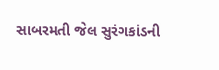સાબરમતી જેલ સુરંગકાંડની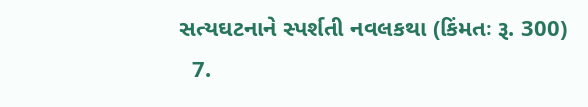સત્યઘટનાને સ્પર્શતી નવલકથા (કિંમતઃ રૂ. 300)
  7.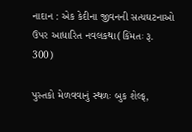નાદાન : એક કેદીના જીવનની સત્યઘટનાઓ ઉપર આધારિત નવલકથા(કિંમતઃ રૂ. 300)

પુસ્તકો મેળવવાનું સ્થળઃ બુક શેલ્ફ,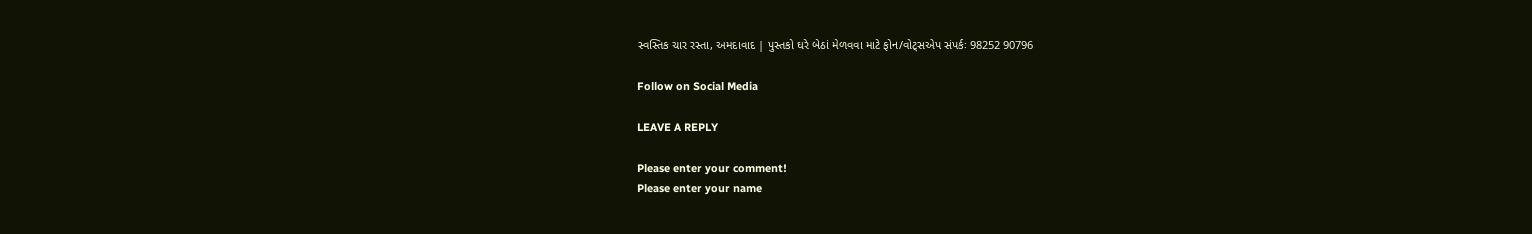સ્વસ્તિક ચાર રસ્તા, અમદાવાદ | પુસ્તકો ઘરે બેઠાં મેળવવા માટે ફોન/વોટ્સએપ સંપર્કઃ 98252 90796

Follow on Social Media

LEAVE A REPLY

Please enter your comment!
Please enter your name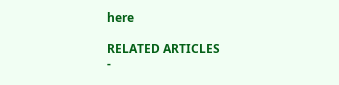here

RELATED ARTICLES
-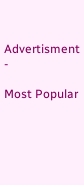Advertisment -

Most Popular